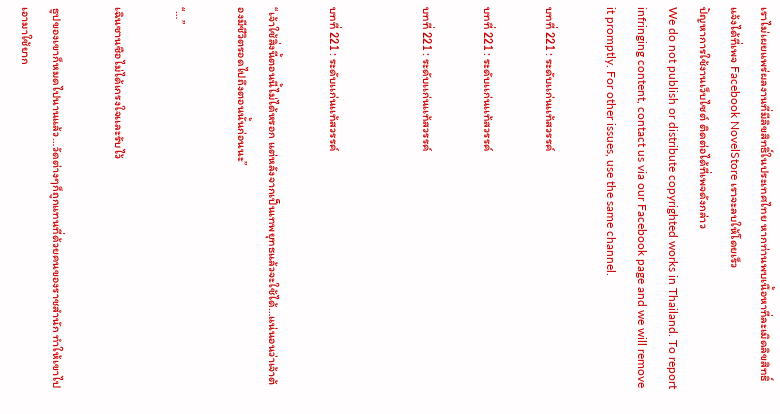เราไม่เผยแพร่ผลงานที่มีลิขสิทธิ์ในประเทศไทย หากท่านพบเนื้อหาที่ละเมิดลิขสิทธิ์ แจ้งได้ที่เพจ Facebook NovelStore เราจะลบให้โดยเร็ว
ปัญหาการใช้งานเว็บไซต์ ติดต่อได้ที่เพจดังกล่าว
We do not publish or distribute copyrighted works in Thailand. To report infringing content, contact us via our Facebook page and we will remove it promptly. For other issues, use the same channel.

บทที่ 221 : ระดับเเก่นเเท้สวรรค์

บทที่ 221 : ระดับเเก่นเเท้สวรรค์

บทที่ 221 : ระดับเเก่นเเท้สวรรค์


บทที่ 221 : ระดับเเก่นเเท้สวรรค์

“เจ้าใช้สิ่งนี้ตอนนี้ไม่ได้หรอก แต่หลังจากเป็นเทพยุทธแล้วจะใช้ได้…แน่นอนว่าเจ้าต้องมีชีวิตรอดไปถึงตอนนั้นก่อนนะ”

“…”

เฉินซานซือไม่ได้เกรงใจเเละรับไว้

ธูปของเขาก็หมดไปนานแล้ว…วัดต่างๆก็ถูกแทนที่ด้วยคนของราชสำนัก ทำให้เขาไปเอามาใช้ยาก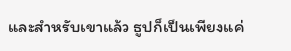และสำหรับเขาแล้ว ธูปก็เป็นเพียงแค่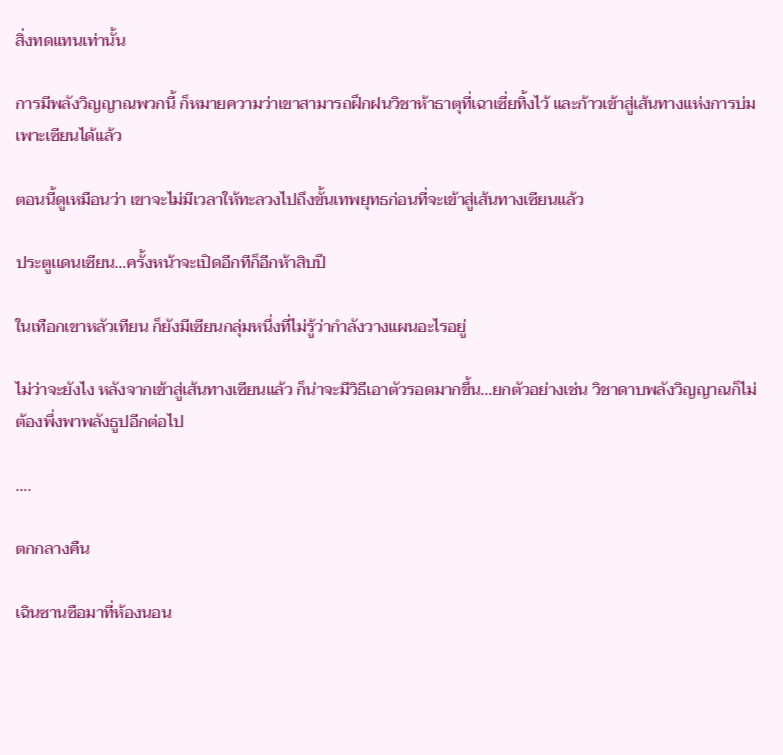สิ่งทดแทนเท่านั้น

การมีพลังวิญญาณพวกนี้ ก็หมายความว่าเขาสามารถฝึกฝนวิชาห้าธาตุที่เฉาเซี่ยทิ้งไว้ และก้าวเข้าสู่เส้นทางแห่งการบ่มเพาะเซียนได้เเล้ว

ตอนนี้ดูเหมือนว่า เขาจะไม่มีเวลาให้ทะลวงไปถึงขั้นเทพยุทธก่อนที่จะเข้าสู่เส้นทางเซียนแล้ว

ประตูเเดนเซียน…ครั้งหน้าจะเปิดอีกทีก็อีกห้าสิบปี

ในเทือกเขาหลัวเทียน ก็ยังมีเซียนกลุ่มหนึ่งที่ไม่รู้ว่ากำลังวางแผนอะไรอยู่

ไม่ว่าจะยังไง หลังจากเข้าสู่เส้นทางเซียนแล้ว ก็น่าจะมีวิธีเอาตัวรอดมากขึ้น…ยกตัวอย่างเช่น วิชาดาบพลังวิญญาณก็ไม่ต้องพึ่งพาพลังธูปอีกต่อไป

….

ตกกลางคืน

เฉินซานซือมาที่ห้องนอน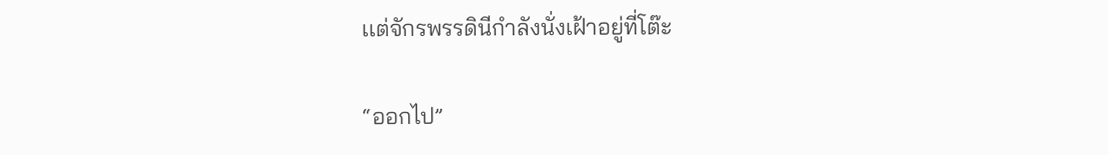เเต่จักรพรรดินีกำลังนั่งเฝ้าอยู่ที่โต๊ะ

“ออกไป”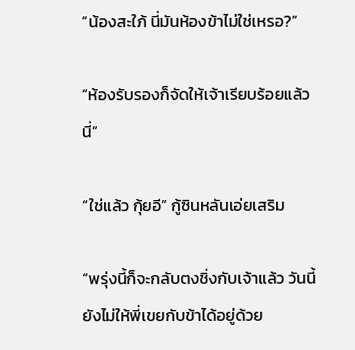“น้องสะใภ้ นี่มันห้องข้าไม่ใช่เหรอ?”

“ห้องรับรองก็จัดให้เจ้าเรียบร้อยแล้วนี่”

“ใช่แล้ว กุ้ยอี” กู้ซินหลันเอ่ยเสริม

“พรุ่งนี้ก็จะกลับตงชิ่งกับเจ้าแล้ว วันนี้ยังไม่ให้พี่เขยกับข้าได้อยู่ด้วย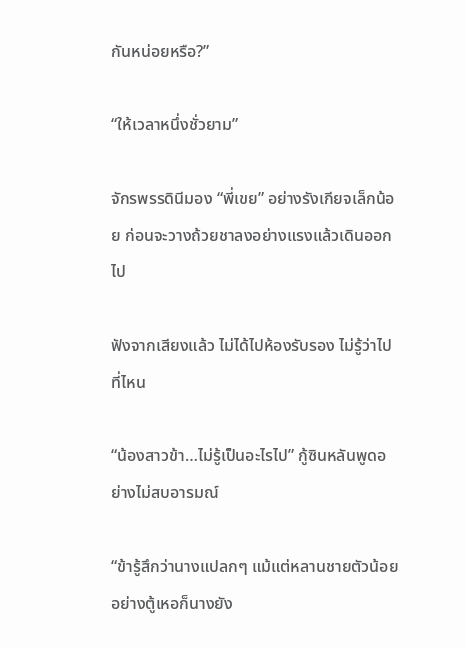กันหน่อยหรือ?”

“ให้เวลาหนึ่งชั่วยาม”

จักรพรรดินีมอง “พี่เขย” อย่างรังเกียจเล็กน้อย ก่อนจะวางถ้วยชาลงอย่างแรงแล้วเดินออกไป

ฟังจากเสียงแล้ว ไม่ได้ไปห้องรับรอง ไม่รู้ว่าไปที่ไหน

“น้องสาวข้า…ไม่รู้เป็นอะไรไป” กู้ซินหลันพูดอย่างไม่สบอารมณ์

“ข้ารู้สึกว่านางแปลกๆ แม้แต่หลานชายตัวน้อยอย่างตู้เหอก็นางยัง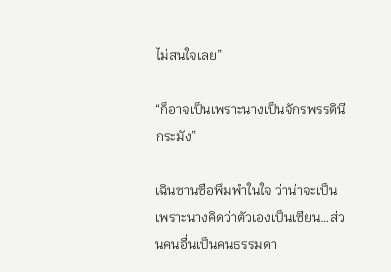ไม่สนใจเลย”

“ก็อาจเป็นเพราะนางเป็นจักรพรรดินีกระมัง”

เฉินซานซือพึมพำในใจ ว่าน่าจะเป็นเพราะนางคิดว่าตัวเองเป็นเซียน…ส่วนคนอื่นเป็นคนธรรมดา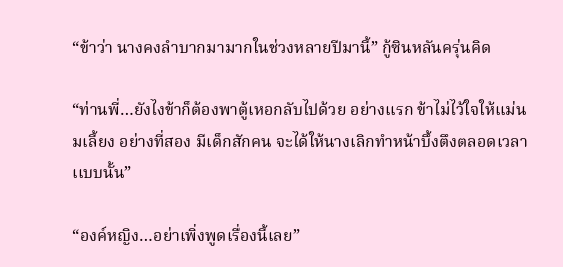“ข้าว่า นางคงลำบากมามากในช่วงหลายปีมานี้” กู้ซินหลันครุ่นคิด

“ท่านพี่…ยังไงข้าก็ต้องพาตู้เหอกลับไปด้วย อย่างแรก ข้าไม่ไว้ใจให้แม่นมเลี้ยง อย่างที่สอง มีเด็กสักคน จะได้ให้นางเลิกทำหน้าบึ้งตึงตลอดเวลาเเบบนั้น”

“องค์หญิง…อย่าเพิ่งพูดเรื่องนี้เลย”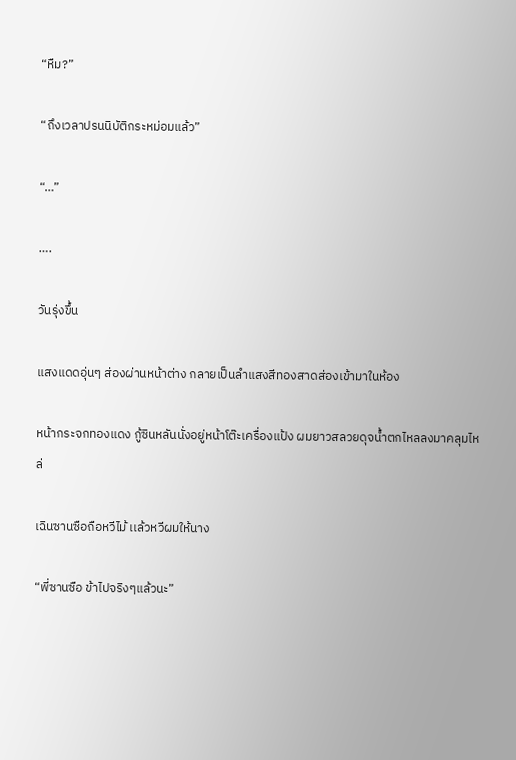“หืม?”

“ถึงเวลาปรนนิบัติกระหม่อมแล้ว”

“…”

….

วันรุ่งขึ้น

แสงแดดอุ่นๆ ส่องผ่านหน้าต่าง กลายเป็นลำแสงสีทองสาดส่องเข้ามาในห้อง

หน้ากระจกทองแดง กู้ซินหลันนั่งอยู่หน้าโต๊ะเครื่องแป้ง ผมยาวสลวยดุจน้ำตกไหลลงมาคลุมไหล่

เฉินซานซือถือหวีไม้ เเล้วหวีผมให้นาง

“พี่ซานซือ ข้าไปจริงๆแล้วนะ”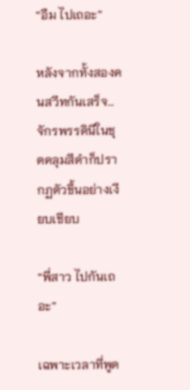“อืม ไปเถอะ”

หลังจากทั้งสองคนสวีทกันเสร็จ…จักรพรรดินีในชุดคลุมสีดำก็ปรากฏตัวขึ้นอย่างเงียบเชียบ

“พี่สาว ไปกันเถอะ”

เฉพาะเวลาที่พูด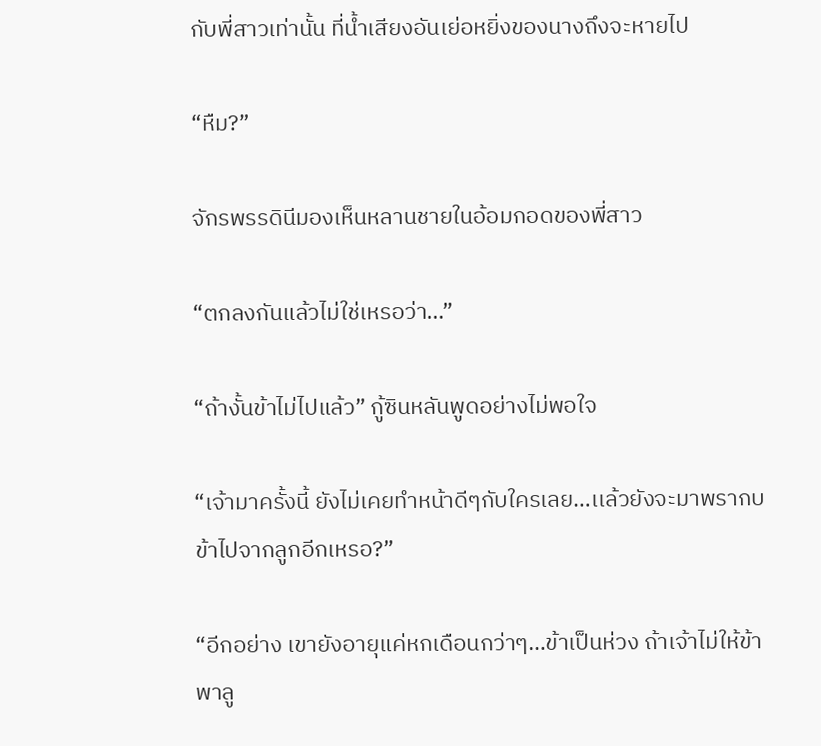กับพี่สาวเท่านั้น ที่น้ำเสียงอันเย่อหยิ่งของนางถึงจะหายไป

“หืม?”

จักรพรรดินีมองเห็นหลานชายในอ้อมกอดของพี่สาว

“ตกลงกันแล้วไม่ใช่เหรอว่า…”

“ถ้างั้นข้าไม่ไปแล้ว” กู้ซินหลันพูดอย่างไม่พอใจ

“เจ้ามาครั้งนี้ ยังไม่เคยทำหน้าดีๆกับใครเลย…เเล้วยังจะมาพรากบข้าไปจากลูกอีกเหรอ?”

“อีกอย่าง เขายังอายุแค่หกเดือนกว่าๆ…ข้าเป็นห่วง ถ้าเจ้าไม่ให้ข้าพาลู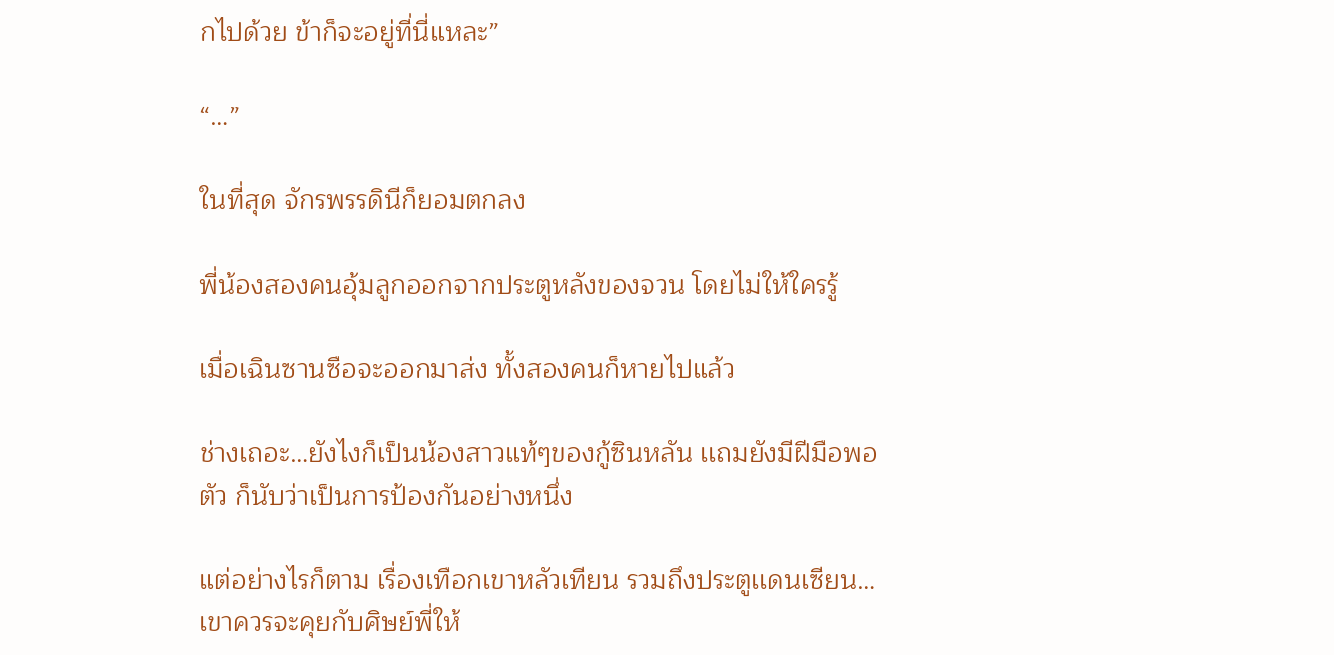กไปด้วย ข้าก็จะอยู่ที่นี่แหละ”

“…”

ในที่สุด จักรพรรดินีก็ยอมตกลง

พี่น้องสองคนอุ้มลูกออกจากประตูหลังของจวน โดยไม่ให้ใครรู้

เมื่อเฉินซานซือจะออกมาส่ง ทั้งสองคนก็หายไปแล้ว

ช่างเถอะ…ยังไงก็เป็นน้องสาวแท้ๆของกู้ซินหลัน เเถมยังมีฝีมือพอตัว ก็นับว่าเป็นการป้องกันอย่างหนึ่ง

แต่อย่างไรก็ตาม เรื่องเทือกเขาหลัวเทียน รวมถึงประตูเเดนเซียน…เขาควรจะคุยกับศิษย์พี่ให้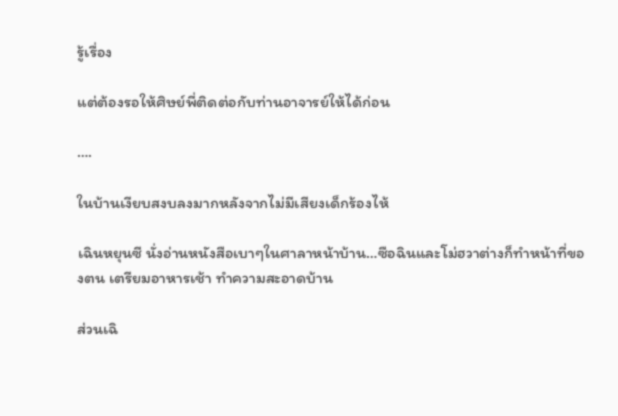รู้เรื่อง

แต่ต้องรอให้ศิษย์พี่ติดต่อกับท่านอาจารย์ให้ได้ก่อน

….

ในบ้านเงียบสงบลงมากหลังจากไม่มีเสียงเด็กร้องไห้

เฉินหยุนซี นั่งอ่านหนังสือเบาๆในศาลาหน้าบ้าน…ซือฉินและโม่ฮวาต่างก็ทำหน้าที่ของตน เตรียมอาหารเช้า ทำความสะอาดบ้าน

ส่วนเฉิ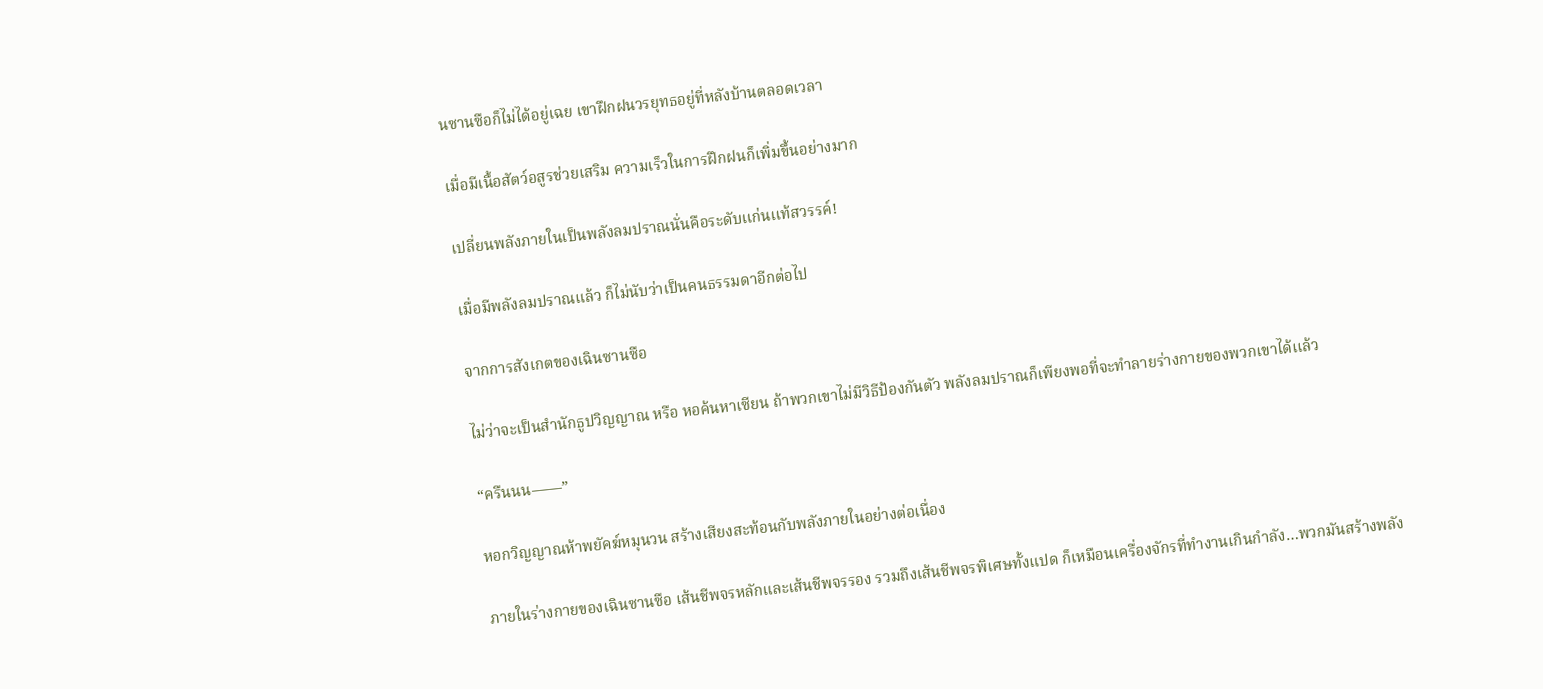นซานซือก็ไม่ได้อยู่เฉย เขาฝึกฝนวรยุทธอยู่ที่หลังบ้านตลอดเวลา

เมื่อมีเนื้อสัตว์อสูรช่วยเสริม ความเร็วในการฝึกฝนก็เพิ่มขึ้นอย่างมาก

เปลี่ยนพลังภายในเป็นพลังลมปราณนั่นคือระดับเเก่นเเท้สวรรค์!

เมื่อมีพลังลมปราณแล้ว ก็ไม่นับว่าเป็นคนธรรมดาอีกต่อไป

จากการสังเกตของเฉินซานซือ

ไม่ว่าจะเป็นสำนักธูปวิญญาณ หรือ หอค้นหาเซียน ถ้าพวกเขาไม่มีวิธีป้องกันตัว พลังลมปราณก็เพียงพอที่จะทำลายร่างกายของพวกเขาได้เเล้ว

“ครืนนน——”

หอกวิญญาณห้าพยัคฆ์หมุนวน สร้างเสียงสะท้อนกับพลังภายในอย่างต่อเนื่อง

ภายในร่างกายของเฉินซานซือ เส้นชีพจรหลักและเส้นชีพจรรอง รวมถึงเส้นชีพจรพิเศษทั้งแปด ก็เหมือนเครื่องจักรที่ทำงานเกินกำลัง…พวกมันสร้างพลัง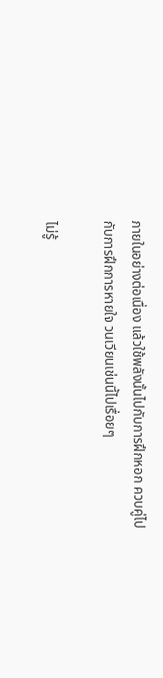ภายในอย่างต่อเนื่อง แล้วใช้พลังนั้นไปกับการฝึกหอก ควบคู่ไปกับการฝึกการหายใจ วนเวียนเช่นนี้ไปเรื่อยๆ

ไม่รู้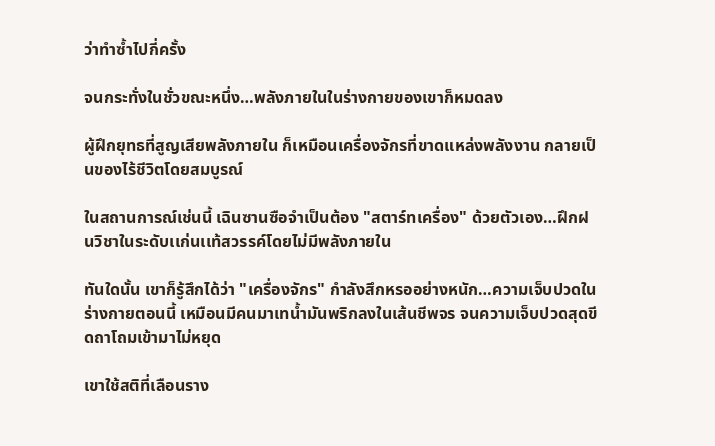ว่าทำซ้ำไปกี่ครั้ง

จนกระทั่งในชั่วขณะหนึ่ง…พลังภายในในร่างกายของเขาก็หมดลง

ผู้ฝึกยุทธที่สูญเสียพลังภายใน ก็เหมือนเครื่องจักรที่ขาดแหล่งพลังงาน กลายเป็นของไร้ชีวิตโดยสมบูรณ์

ในสถานการณ์เช่นนี้ เฉินซานซือจำเป็นต้อง "สตาร์ทเครื่อง" ด้วยตัวเอง…ฝึกฝนวิชาในระดับเเก่นเเท้สวรรค์โดยไม่มีพลังภายใน

ทันใดนั้น เขาก็รู้สึกได้ว่า "เครื่องจักร" กำลังสึกหรออย่างหนัก…ความเจ็บปวดในร่างกายตอนนี้ เหมือนมีคนมาเทน้ำมันพริกลงในเส้นชีพจร จนความเจ็บปวดสุดขีดถาโถมเข้ามาไม่หยุด

เขาใช้สติที่เลือนราง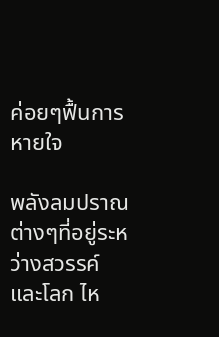ค่อยๆฟื้นการหายใจ

พลังลมปราณต่างๆที่อยู่ระหว่างสวรรค์และโลก ไห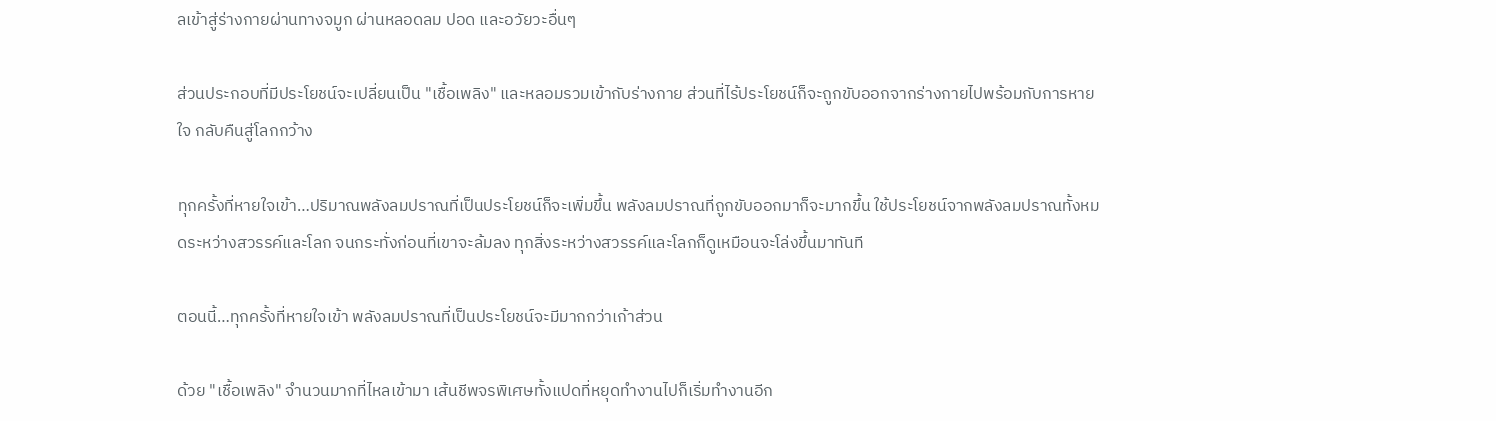ลเข้าสู่ร่างกายผ่านทางจมูก ผ่านหลอดลม ปอด และอวัยวะอื่นๆ

ส่วนประกอบที่มีประโยชน์จะเปลี่ยนเป็น "เชื้อเพลิง" และหลอมรวมเข้ากับร่างกาย ส่วนที่ไร้ประโยชน์ก็จะถูกขับออกจากร่างกายไปพร้อมกับการหายใจ กลับคืนสู่โลกกว้าง

ทุกครั้งที่หายใจเข้า…ปริมาณพลังลมปราณที่เป็นประโยชน์ก็จะเพิ่มขึ้น พลังลมปราณที่ถูกขับออกมาก็จะมากขึ้น ใช้ประโยชน์จากพลังลมปราณทั้งหมดระหว่างสวรรค์และโลก จนกระทั่งก่อนที่เขาจะล้มลง ทุกสิ่งระหว่างสวรรค์และโลกก็ดูเหมือนจะโล่งขึ้นมาทันที

ตอนนี้…ทุกครั้งที่หายใจเข้า พลังลมปราณที่เป็นประโยชน์จะมีมากกว่าเก้าส่วน

ด้วย "เชื้อเพลิง" จำนวนมากที่ไหลเข้ามา เส้นชีพจรพิเศษทั้งแปดที่หยุดทำงานไปก็เริ่มทำงานอีก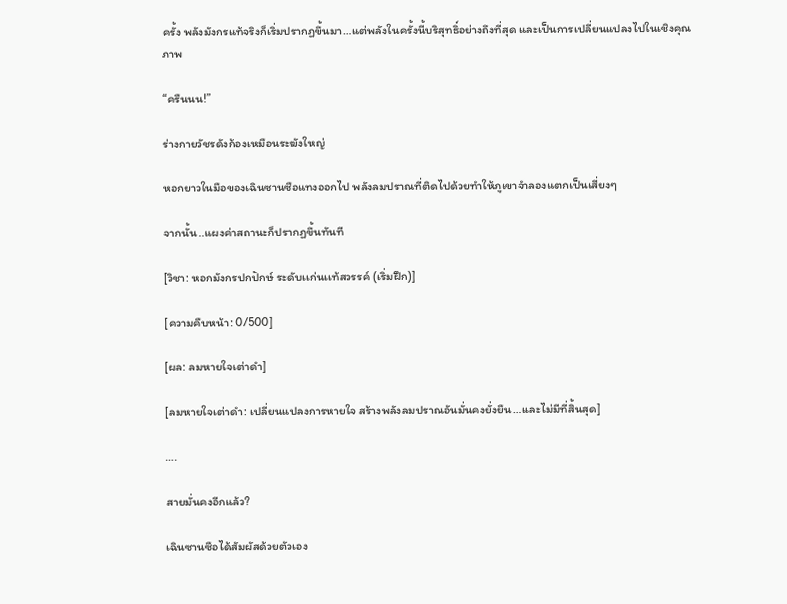ครั้ง พลังมังกรแท้จริงก็เริ่มปรากฏขึ้นมา…แต่พลังในครั้งนี้บริสุทธิ์อย่างถึงที่สุด และเป็นการเปลี่ยนแปลงไปในเชิงคุณภาพ

“ครืนนน!”

ร่างกายวัชรดังก้องเหมือนระฆังใหญ่

หอกยาวในมือของเฉินซานซือแทงออกไป พลังลมปราณที่ติดไปด้วยทำให้ภูเขาจำลองแตกเป็นเสี่ยงๆ

จากนั้น..แผงค่าสถานะก็ปรากฏขึ้นทันที

[วิชา: หอกมังกรปกปักษ์ ระดับเเก่นเเท้สวรรค์ (เริ่มฝึก)]

[ความคืบหน้า: 0/500]

[ผล: ลมหายใจเต่าดำ]

[ลมหายใจเต่าดำ: เปลี่ยนแปลงการหายใจ สร้างพลังลมปราณอันมั่นคงยั่งยืน…เเละไม่มีที่สิ้นสุด]

….

สายมั่นคงอีกแล้ว?

เฉินซานซือได้สัมผัสด้วยตัวเอง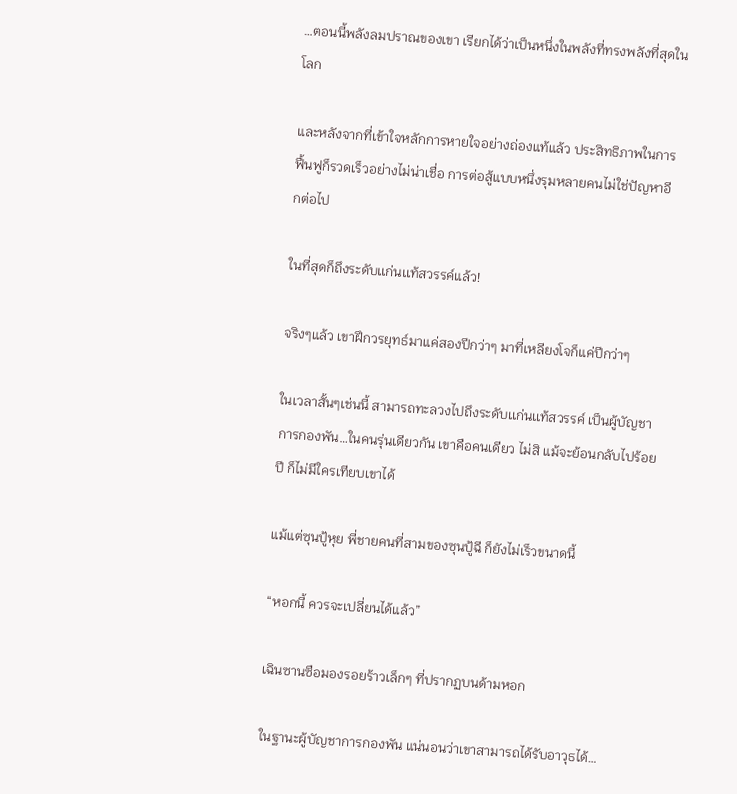…ตอนนี้พลังลมปราณของเขา เรียกได้ว่าเป็นหนึ่งในพลังที่ทรงพลังที่สุดในโลก

และหลังจากที่เข้าใจหลักการหายใจอย่างถ่องแท้แล้ว ประสิทธิภาพในการฟื้นฟูก็รวดเร็วอย่างไม่น่าเชื่อ การต่อสู้แบบหนึ่งรุมหลายคนไม่ใช่ปัญหาอีกต่อไป

ในที่สุดก็ถึงระดับเเก่นเเท้สวรรค์แล้ว!

จริงๆแล้ว เขาฝึกวรยุทธ์มาแค่สองปีกว่าๆ มาที่เหลียงโจก็แค่ปีกว่าๆ

ในเวลาสั้นๆเช่นนี้ สามารถทะลวงไปถึงระดับเเก่นเเท้สวรรค์ เป็นผู้บัญชาการกองพัน…ในคนรุ่นเดียวกัน เขาคือคนเดียว ไม่สิ แม้จะย้อนกลับไปร้อยปี ก็ไม่มีใครเทียบเขาได้

แม้แต่ซุนปู้หุย พี่ชายคนที่สามของซุนปู้ฉี ก็ยังไม่เร็วขนาดนี้

“หอกนี้ ควรจะเปลี่ยนได้แล้ว”

เฉินซานซือมองรอยร้าวเล็กๆ ที่ปรากฏบนด้ามหอก

ในฐานะผู้บัญชาการกองพัน แน่นอนว่าเขาสามารถได้รับอาวุธได้…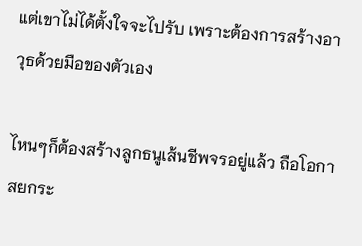แต่เขาไม่ได้ตั้งใจจะไปรับ เพราะต้องการสร้างอาวุธด้วยมือของตัวเอง

ไหนๆก็ต้องสร้างลูกธนูเส้นชีพจรอยู่แล้ว ถือโอกาสยกระ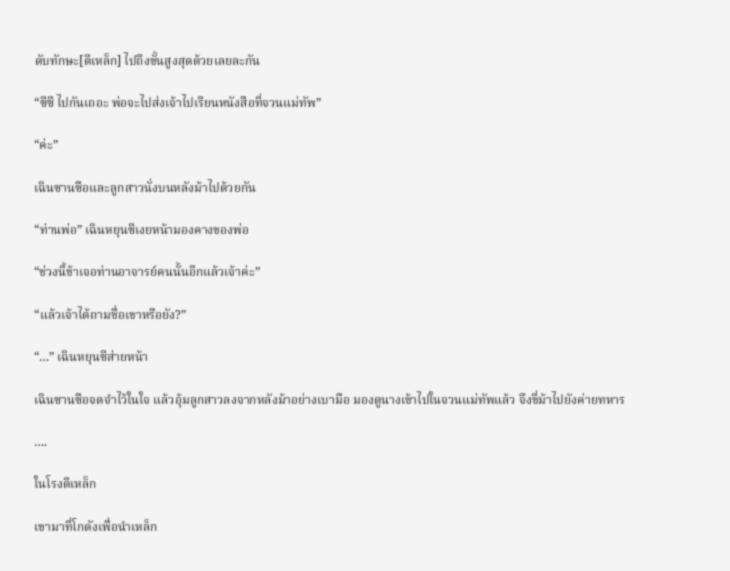ดับทักษะ[ตีเหล็ก] ไปถึงขั้นสูงสุดด้วยเลยละกัน

“ซีซี ไปกันเถอะ พ่อจะไปส่งเจ้าไปเรียนหนังสือที่จวนแม่ทัพ”

“ค่ะ”

เฉินซานซือและลูกสาวนั่งบนหลังม้าไปด้วยกัน

“ท่านพ่อ” เฉินหยุนซีเงยหน้ามองคางของพ่อ

“ช่วงนี้ข้าเจอท่านอาจารย์คนนั้นอีกแล้วเจ้าค่ะ”

“แล้วเจ้าได้ถามชื่อเขาหรือยัง?”

“…” เฉินหยุนซีส่ายหน้า

เฉินซานซือจดจำไว้ในใจ แล้วอุ้มลูกสาวลงจากหลังม้าอย่างเบามือ มองดูนางเข้าไปในจวนแม่ทัพแล้ว จึงขี่ม้าไปยังค่ายทหาร

….

ในโรงตีเหล็ก

เขามาที่โกดังเพื่อนำเหล็ก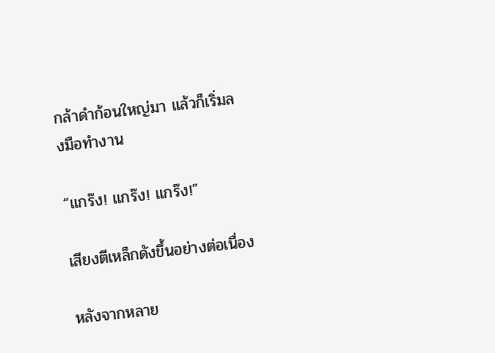กล้าดำก้อนใหญ่มา แล้วก็เริ่มลงมือทำงาน

“แกร๊ง! แกร๊ง! แกร๊ง!”

เสียงตีเหล็กดังขึ้นอย่างต่อเนื่อง

หลังจากหลาย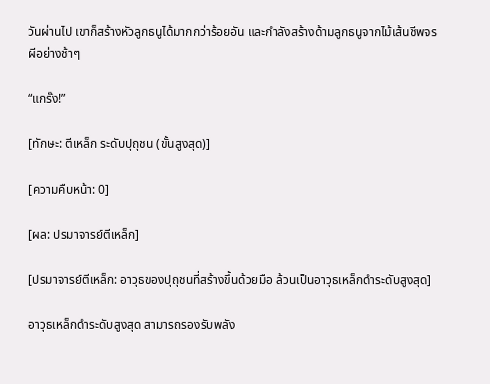วันผ่านไป เขาก็สร้างหัวลูกธนูได้มากกว่าร้อยอัน และกำลังสร้างด้ามลูกธนูจากไม้เส้นชีพจรผีอย่างช้าๆ

“แกร๊ง!”

[ทักษะ: ตีเหล็ก ระดับปุถุชน (ขั้นสูงสุด)]

[ความคืบหน้า: 0]

[ผล: ปรมาจารย์ตีเหล็ก]

[ปรมาจารย์ตีเหล็ก: อาวุธของปุถุชนที่สร้างขึ้นด้วยมือ ล้วนเป็นอาวุธเหล็กดำระดับสูงสุด]

อาวุธเหล็กดำระดับสูงสุด สามารถรองรับพลัง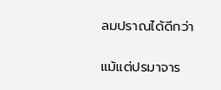ลมปราณได้ดีกว่า

แม้แต่ปรมาจาร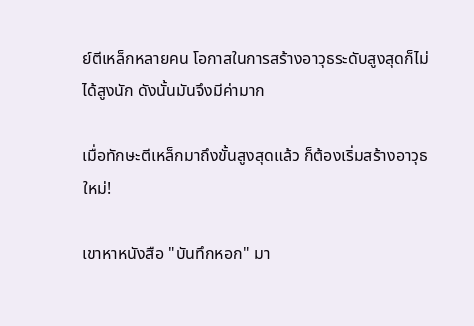ย์ตีเหล็กหลายคน โอกาสในการสร้างอาวุธระดับสูงสุดก็ไม่ได้สูงนัก ดังนั้นมันจึงมีค่ามาก

เมื่อทักษะตีเหล็กมาถึงขั้นสูงสุดแล้ว ก็ต้องเริ่มสร้างอาวุธใหม่!

เขาหาหนังสือ "บันทึกหอก" มา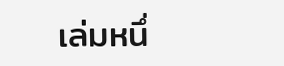เล่มหนึ่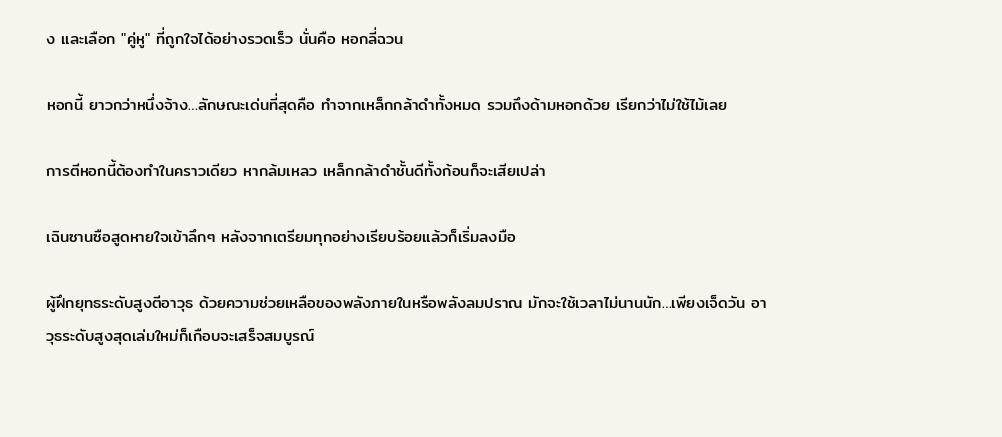ง และเลือก "คู่หู" ที่ถูกใจได้อย่างรวดเร็ว นั่นคือ หอกลี่ฉวน

หอกนี้ ยาวกว่าหนึ่งจ้าง…ลักษณะเด่นที่สุดคือ ทำจากเหล็กกล้าดำทั้งหมด รวมถึงด้ามหอกด้วย เรียกว่าไม่ใช้ไม้เลย

การตีหอกนี้ต้องทำในคราวเดียว หากล้มเหลว เหล็กกล้าดำชั้นดีทั้งก้อนก็จะเสียเปล่า

เฉินซานซือสูดหายใจเข้าลึกๆ หลังจากเตรียมทุกอย่างเรียบร้อยแล้วก็เริ่มลงมือ

ผู้ฝึกยุทธระดับสูงตีอาวุธ ด้วยความช่วยเหลือของพลังภายในหรือพลังลมปราณ มักจะใช้เวลาไม่นานนัก…เพียงเจ็ดวัน อาวุธระดับสูงสุดเล่มใหม่ก็เกือบจะเสร็จสมบูรณ์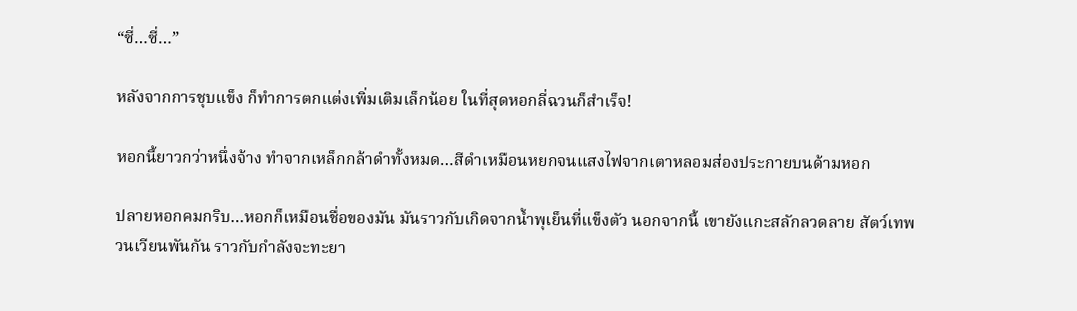“ซี่…ซี่…”

หลังจากการชุบแข็ง ก็ทำการตกแต่งเพิ่มเติมเล็กน้อย ในที่สุดหอกลี่ฉวนก็สำเร็จ!

หอกนี้ยาวกว่าหนึ่งจ้าง ทำจากเหล็กกล้าดำทั้งหมด…สีดำเหมือนหยกจนแสงไฟจากเตาหลอมส่องประกายบนด้ามหอก

ปลายหอกคมกริบ…หอกก็เหมือนชื่อของมัน มันราวกับเกิดจากน้ำพุเย็นที่แข็งตัว นอกจากนี้ เขายังแกะสลักลวดลาย สัตว์เทพวนเวียนพันกัน ราวกับกำลังจะทะยา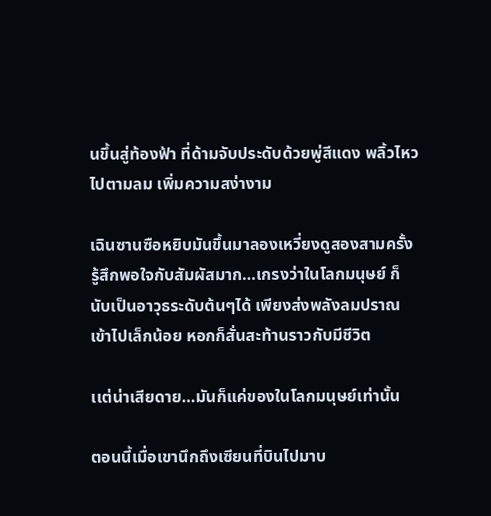นขึ้นสู่ท้องฟ้า ที่ด้ามจับประดับด้วยพู่สีแดง พลิ้วไหวไปตามลม เพิ่มความสง่างาม

เฉินซานซือหยิบมันขึ้นมาลองเหวี่ยงดูสองสามครั้ง รู้สึกพอใจกับสัมผัสมาก…เกรงว่าในโลกมนุษย์ ก็นับเป็นอาวุธระดับต้นๆได้ เพียงส่งพลังลมปราณเข้าไปเล็กน้อย หอกก็สั่นสะท้านราวกับมีชีวิต

เเต่น่าเสียดาย…มันก็แค่ของในโลกมนุษย์เท่านั้น

ตอนนี้เมื่อเขานึกถึงเซียนที่บินไปมาบ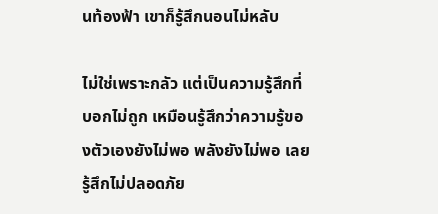นท้องฟ้า เขาก็รู้สึกนอนไม่หลับ

ไม่ใช่เพราะกลัว แต่เป็นความรู้สึกที่บอกไม่ถูก เหมือนรู้สึกว่าความรู้ของตัวเองยังไม่พอ พลังยังไม่พอ เลยรู้สึกไม่ปลอดภัย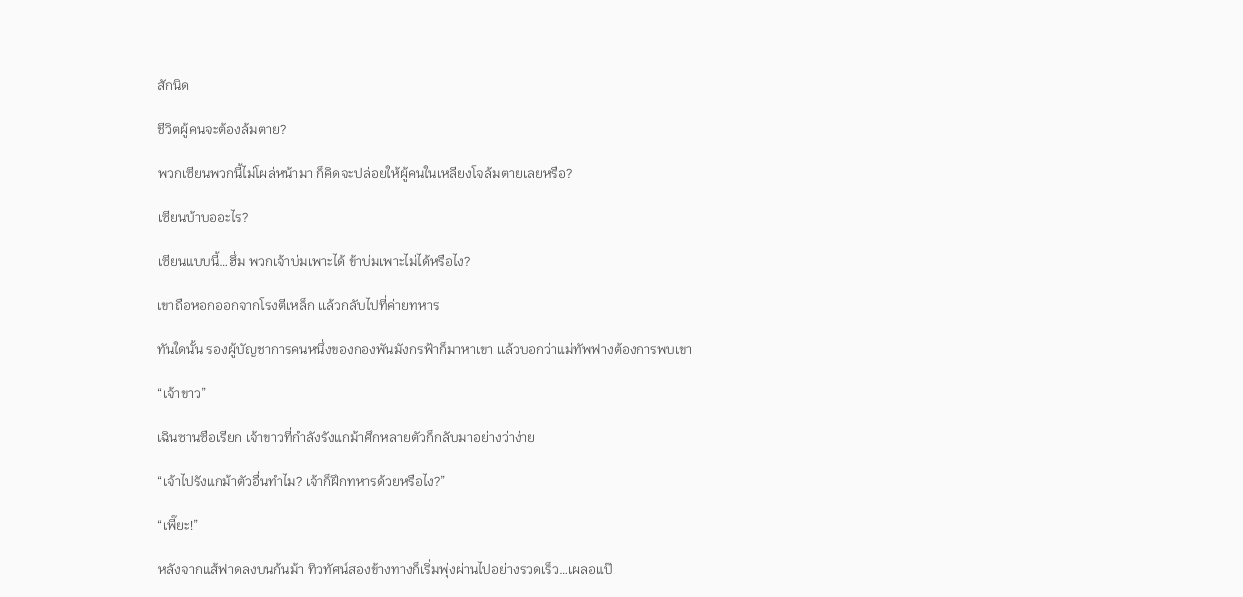สักนิด

ชีวิตผู้คนจะต้องล้มตาย?

พวกเซียนพวกนี้ไม่โผล่หน้ามา ก็คิดจะปล่อยให้ผู้คนในเหลียงโจล้มตายเลยหรือ?

เซียนบ้าบออะไร?

เซียนแบบนี้…ฮึ่ม พวกเจ้าบ่มเพาะได้ ข้าบ่มเพาะไม่ได้หรือไง?

เขาถือหอกออกจากโรงตีเหล็ก เเล้วกลับไปที่ค่ายทหาร

ทันใดนั้น รองผู้บัญชาการคนหนึ่งของกองพันมังกรฟ้าก็มาหาเขา เเล้วบอกว่าแม่ทัพฟางต้องการพบเขา

“เจ้าขาว”

เฉินซานซือเรียก เจ้าขาวที่กำลังรังแกม้าศึกหลายตัวก็กลับมาอย่างว่าง่าย

“เจ้าไปรังแกม้าตัวอื่นทำไม? เจ้าก็ฝึกทหารด้วยหรือไง?”

“เพี๊ยะ!”

หลังจากแส้ฟาดลงบนก้นม้า ทิวทัศน์สองข้างทางก็เริ่มพุ่งผ่านไปอย่างรวดเร็ว…เผลอแป๊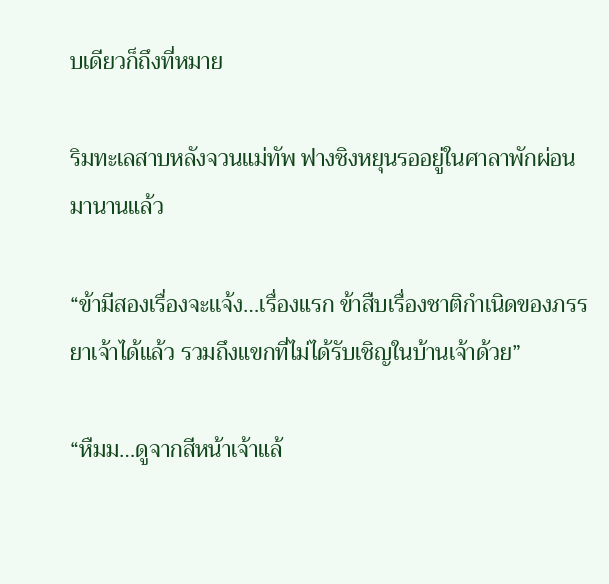บเดียวก็ถึงที่หมาย

ริมทะเลสาบหลังจวนแม่ทัพ ฟางชิงหยุนรออยู่ในศาลาพักผ่อนมานานแล้ว

“ข้ามีสองเรื่องจะเเจ้ง…เรื่องแรก ข้าสืบเรื่องชาติกำเนิดของภรรยาเจ้าได้แล้ว รวมถึงแขกที่ไม่ได้รับเชิญในบ้านเจ้าด้วย”

“หืมม…ดูจากสีหน้าเจ้าแล้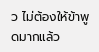ว ไม่ต้องให้ข้าพูดมากแล้ว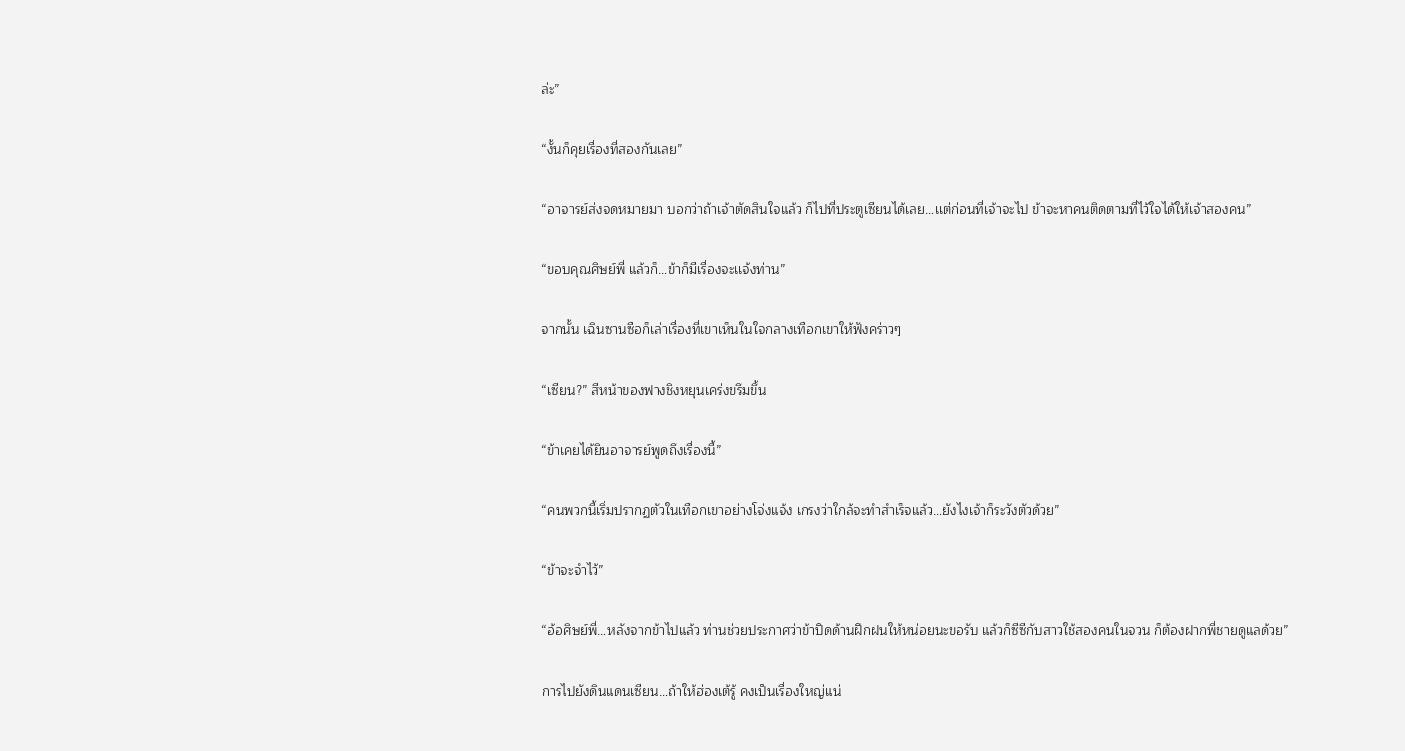ล่ะ”

“งั้นก็คุยเรื่องที่สองกันเลย”

“อาจารย์ส่งจดหมายมา บอกว่าถ้าเจ้าตัดสินใจแล้ว ก็ไปที่ประตูเซียนได้เลย…เเต่ก่อนที่เจ้าจะไป ข้าจะหาคนติดตามที่ไว้ใจได้ให้เจ้าสองคน”

“ขอบคุณศิษย์พี่ แล้วก็…ข้าก็มีเรื่องจะเเจ้งท่าน”

จากนั้น เฉินซานซือก็เล่าเรื่องที่เขาเห็นในใจกลางเทือกเขาให้ฟังคร่าวๆ

“เซียน?” สีหน้าของฟางชิงหยุนเคร่งขรึมขึ้น

“ข้าเคยได้ยินอาจารย์พูดถึงเรื่องนี้”

“คนพวกนี้เริ่มปรากฏตัวในเทือกเขาอย่างโจ่งแจ้ง เกรงว่าใกล้จะทำสำเร็จแล้ว…ยังไงเจ้าก็ระวังตัวด้วย”

“ข้าจะจำไว้”

“อ้อศิษย์พี่…หลังจากข้าไปแล้ว ท่านช่วยประกาศว่าข้าปิดด้านฝึกฝนให้หน่อยนะขอรับ แล้วก็ซีซีกับสาวใช้สองคนในจวน ก็ต้องฝากพี่ชายดูแลด้วย”

การไปยังดินแดนเซียน…ถ้าให้ฮ่องเต้รู้ คงเป็นเรื่องใหญ่แน่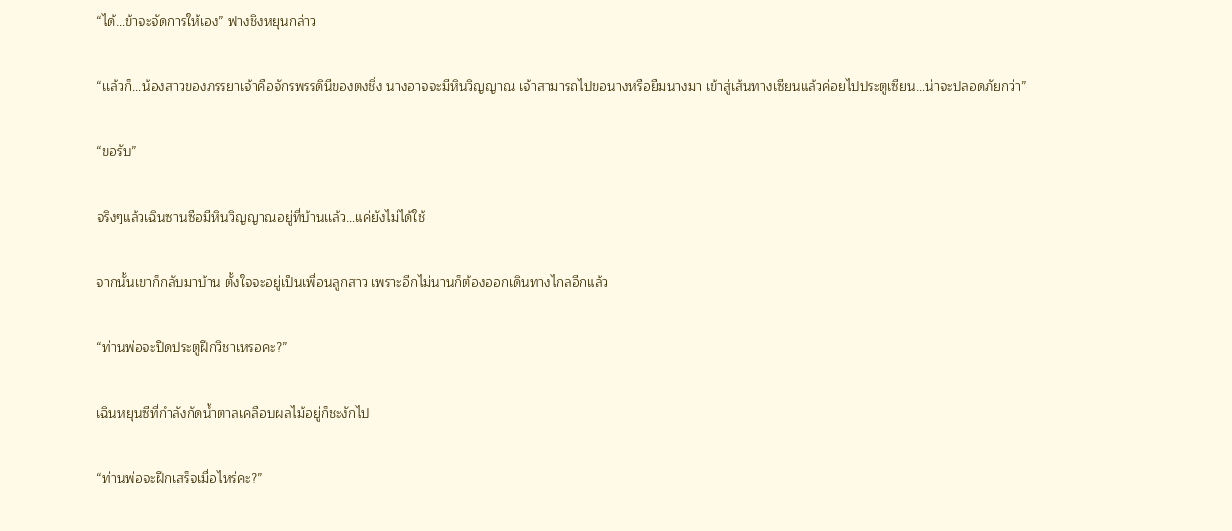“ได้…ข้าจะจัดการให้เอง” ฟางชิงหยุนกล่าว

“เเล้วก็…น้องสาวของภรรยาเจ้าคือจักรพรรดินีของตงชิ่ง นางอาจจะมีหินวิญญาณ เจ้าสามารถไปขอนางหรือยืมนางมา เข้าสู่เส้นทางเซียนแล้วค่อยไปประตูเซียน…น่าจะปลอดภัยกว่า”

“ขอรับ”

จริงๆแล้วเฉินซานซือมีหินวิญญาณอยู่ที่บ้านเเล้ว…แค่ยังไม่ได้ใช้

จากนั้นเขาก็กลับมาบ้าน ตั้งใจจะอยู่เป็นเพื่อนลูกสาว เพราะอีกไม่นานก็ต้องออกเดินทางไกลอีกแล้ว

“ท่านพ่อจะปิดประตูฝึกวิชาเหรอคะ?”

เฉินหยุนซีที่กำลังกัดน้ำตาลเคลือบผลไม้อยู่ก็ชะงักไป

“ท่านพ่อจะฝึกเสร็จเมื่อไหร่คะ?”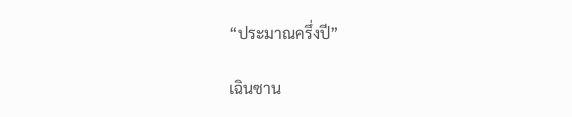“ประมาณครึ่งปี”

เฉินซาน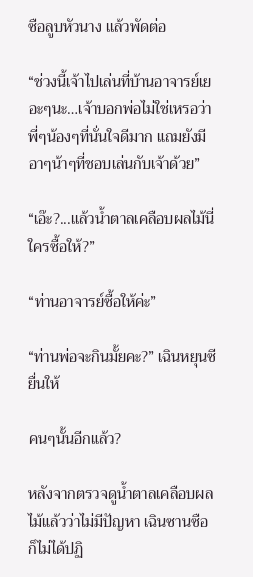ซือลูบหัวนาง เเล้วพัดต่อ

“ช่วงนี้เจ้าไปเล่นที่บ้านอาจารย์เยอะๆนะ…เจ้าบอกพ่อไม่ใช่เหรอว่าพี่ๆน้องๆที่นั่นใจดีมาก แถมยังมีอาๆน้าๆที่ชอบเล่นกับเจ้าด้วย”

“เอ๊ะ?...เเล้วน้ำตาลเคลือบผลไม้นี่ ใครซื้อให้?”

“ท่านอาจารย์ซื้อให้ค่ะ”

“ท่านพ่อจะกินมั้ยคะ?” เฉินหยุนซียื่นให้

คนๆนั้นอีกแล้ว?

หลังจากตรวจดูน้ำตาลเคลือบผลไม้แล้วว่าไม่มีปัญหา เฉินซานซือก็ไม่ได้ปฏิ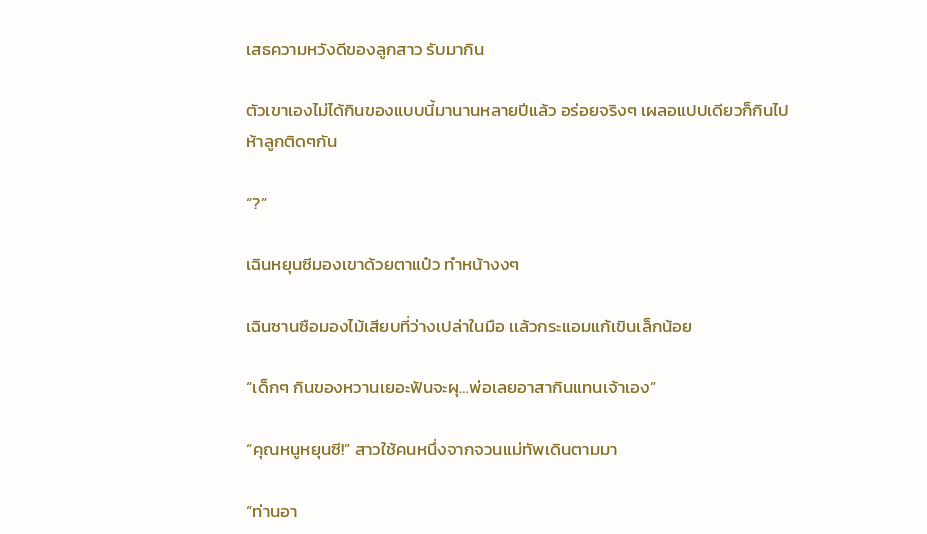เสธความหวังดีของลูกสาว รับมากิน

ตัวเขาเองไม่ได้กินของแบบนี้มานานหลายปีแล้ว อร่อยจริงๆ เผลอแปปเดียวก็กินไปห้าลูกติดๆกัน

“?”

เฉินหยุนซีมองเขาด้วยตาแป๋ว ทำหน้างงๆ

เฉินซานซือมองไม้เสียบที่ว่างเปล่าในมือ เเล้วกระแอมแก้เขินเล็กน้อย

“เด็กๆ กินของหวานเยอะฟันจะผุ…พ่อเลยอาสากินแทนเจ้าเอง”

“คุณหนูหยุนซี!” สาวใช้คนหนึ่งจากจวนแม่ทัพเดินตามมา

“ท่านอา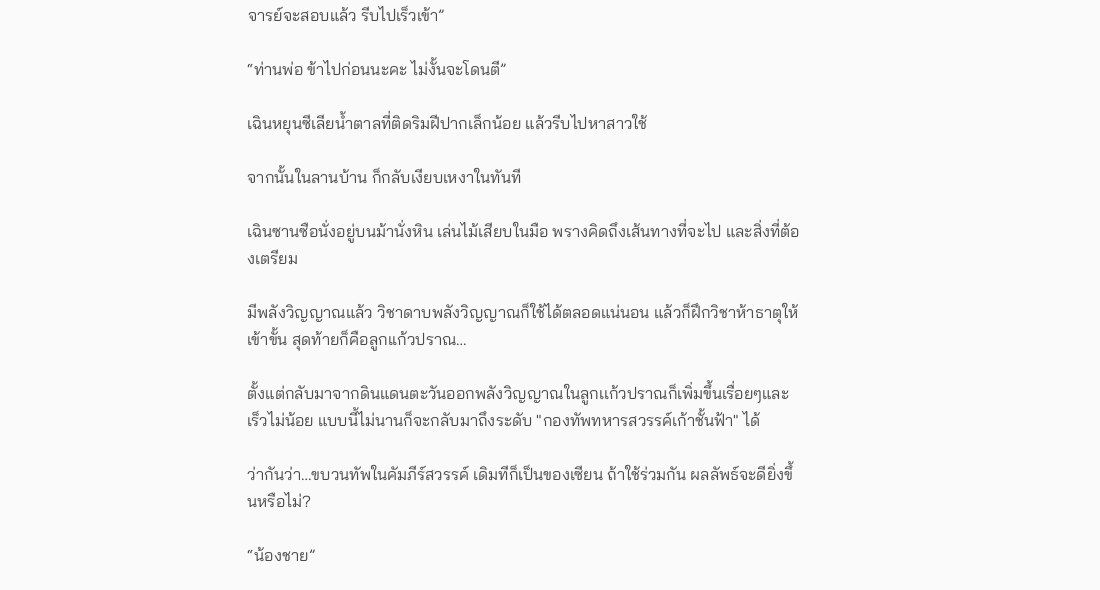จารย์จะสอบแล้ว รีบไปเร็วเข้า”

“ท่านพ่อ ข้าไปก่อนนะคะ ไม่งั้นจะโดนตี”

เฉินหยุนซีเลียน้ำตาลที่ติดริมฝีปากเล็กน้อย แล้วรีบไปหาสาวใช้

จากนั้นในลานบ้าน ก็กลับเงียบเหงาในทันที

เฉินซานซือนั่งอยู่บนม้านั่งหิน เล่นไม้เสียบในมือ พรางคิดถึงเส้นทางที่จะไป และสิ่งที่ต้องเตรียม

มีพลังวิญญาณแล้ว วิชาดาบพลังวิญญาณก็ใช้ได้ตลอดแน่นอน แล้วก็ฝึกวิชาห้าธาตุให้เข้าขั้น สุดท้ายก็คือลูกเเก้วปราณ…

ตั้งแต่กลับมาจากดินแดนตะวันออกพลังวิญญาณในลูกเเก้วปราณก็เพิ่มขึ้นเรื่อยๆและเร็วไม่น้อย แบบนี้ไม่นานก็จะกลับมาถึงระดับ "กองทัพทหารสวรรค์เก้าชั้นฟ้า" ได้

ว่ากันว่า…ขบวนทัพในคัมภีร์สวรรค์ เดิมทีก็เป็นของเซียน ถ้าใช้ร่วมกัน ผลลัพธ์จะดียิ่งขึ้นหรือไม่?

“น้องชาย”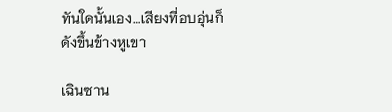ทันใดนั้นเอง…เสียงที่อบอุ่นก็ดังขึ้นข้างหูเขา

เฉินซาน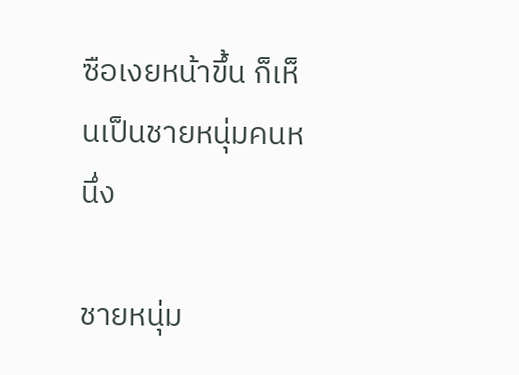ซือเงยหน้าขึ้น ก็เห็นเป็นชายหนุ่มคนหนึ่ง

ชายหนุ่ม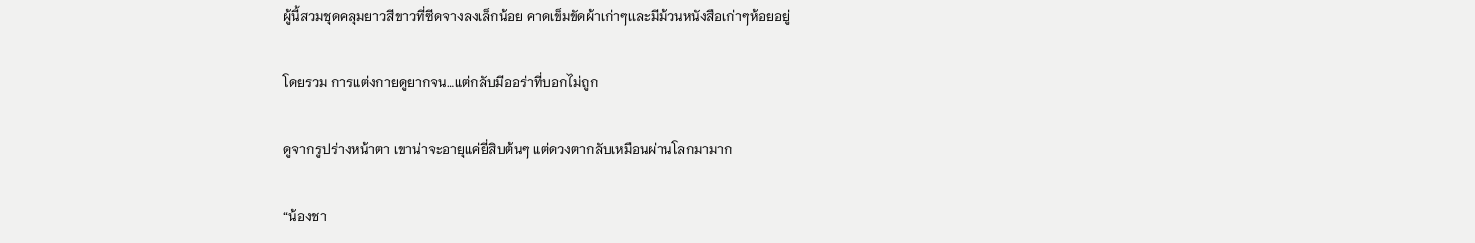ผู้นี้สวมชุดคลุมยาวสีขาวที่ซีดจางลงเล็กน้อย คาดเข็มขัดผ้าเก่าๆเเละมีม้วนหนังสือเก่าๆห้อยอยู่

โดยรวม การแต่งกายดูยากจน…แต่กลับมีออร่าที่บอกไม่ถูก

ดูจากรูปร่างหน้าตา เขาน่าจะอายุแค่ยี่สิบต้นๆ แต่ดวงตากลับเหมือนผ่านโลกมามาก

“น้องชา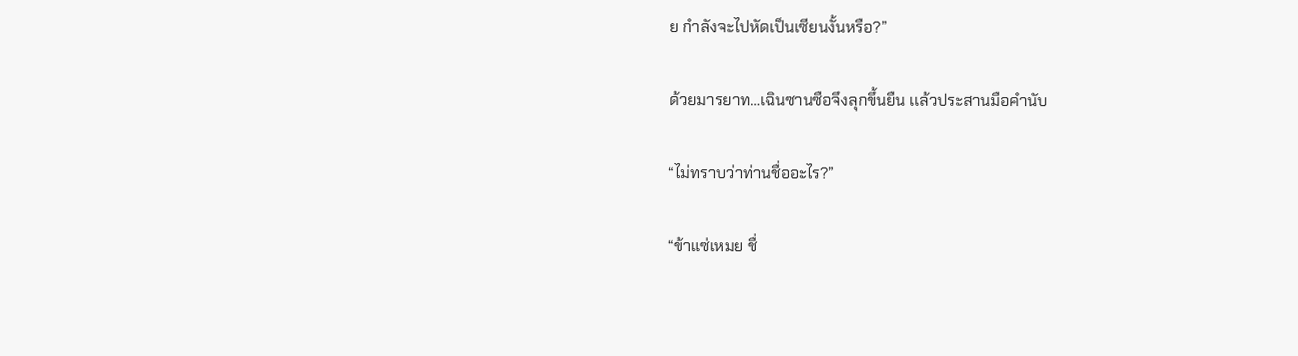ย กำลังจะไปหัดเป็นเซียนงั้นหรือ?”

ด้วยมารยาท…เฉินซานซือจึงลุกขึ้นยืน เเล้วประสานมือคำนับ

“ไม่ทราบว่าท่านชื่ออะไร?”

“ข้าแซ่เหมย ชื่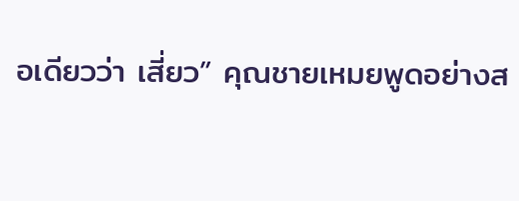อเดียวว่า เสี่ยว” คุณชายเหมยพูดอย่างส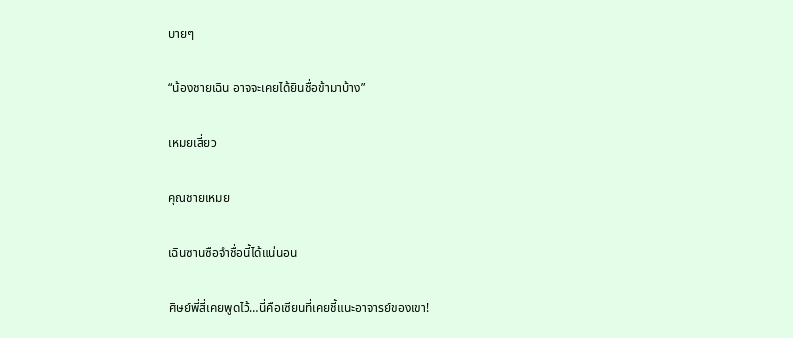บายๆ

“น้องชายเฉิน อาจจะเคยได้ยินชื่อข้ามาบ้าง”

เหมยเสี่ยว

คุณชายเหมย

เฉินซานซือจำชื่อนี้ได้แน่นอน

ศิษย์พี่สี่เคยพูดไว้…นี่คือเซียนที่เคยชี้แนะอาจารย์ของเขา!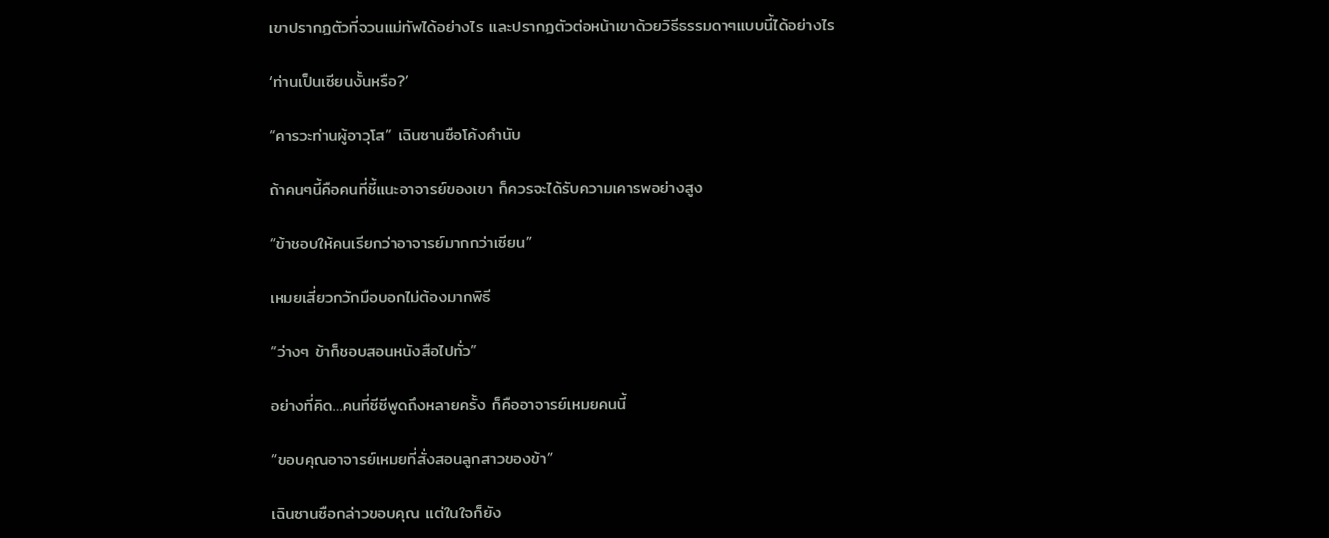เขาปรากฏตัวที่จวนแม่ทัพได้อย่างไร และปรากฏตัวต่อหน้าเขาด้วยวิธีธรรมดาๆแบบนี้ได้อย่างไร

‘ท่านเป็นเซียนงั้นหรือ?’

“คารวะท่านผู้อาวุโส” เฉินซานซือโค้งคำนับ

ถ้าคนๆนี้คือคนที่ชี้แนะอาจารย์ของเขา ก็ควรจะได้รับความเคารพอย่างสูง

“ข้าชอบให้คนเรียกว่าอาจารย์มากกว่าเซียน”

เหมยเสี่ยวกวักมือบอกไม่ต้องมากพิธี

“ว่างๆ ข้าก็ชอบสอนหนังสือไปทั่ว”

อย่างที่คิด…คนที่ซีซีพูดถึงหลายครั้ง ก็คืออาจารย์เหมยคนนี้

“ขอบคุณอาจารย์เหมยที่สั่งสอนลูกสาวของข้า”

เฉินซานซือกล่าวขอบคุณ เเต่ในใจก็ยัง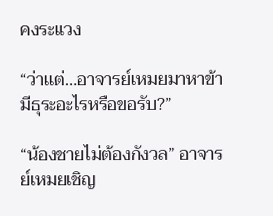คงระแวง

“ว่าเเต่…อาจารย์เหมยมาหาข้า มีธุระอะไรหรือขอรับ?”

“น้องชายไม่ต้องกังวล” อาจารย์เหมยเชิญ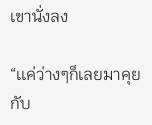เขานั่งลง

“เเค่ว่างๆก็เลยมาคุยกับ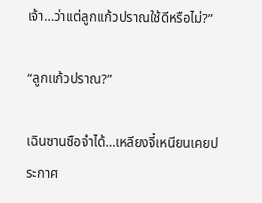เจ้า…ว่าเเต่ลูกเเก้วปราณใช้ดีหรือไม่?”

“ลูกเเก้วปราณ?”

เฉินซานซือจำได้…เหลียงจี๋เหนียนเคยประกาศ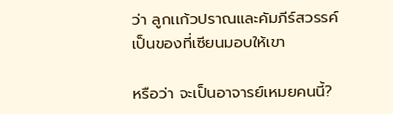ว่า ลูกเเก้วปราณและคัมภีร์สวรรค์เป็นของที่เซียนมอบให้เขา

หรือว่า จะเป็นอาจารย์เหมยคนนี้?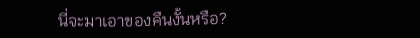นี่จะมาเอาของคืนงั้นหรือ?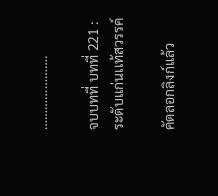………………….

จบบทที่ บทที่ 221 : ระดับเเก่นเเท้สวรรค์

คัดลอกลิงก์แล้ว